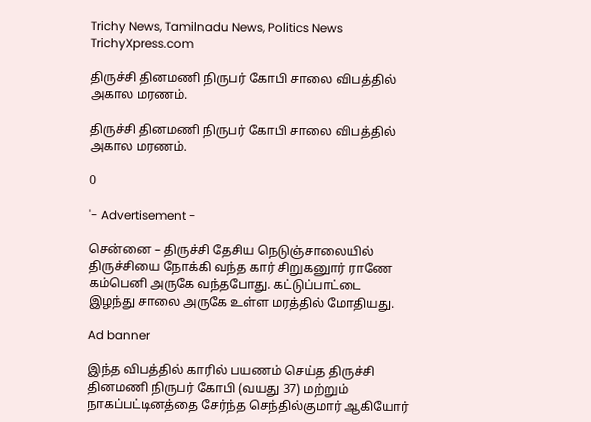Trichy News, Tamilnadu News, Politics News TrichyXpress.com

திருச்சி தினமணி நிருபர் கோபி சாலை விபத்தில் அகால மரணம்.

திருச்சி தினமணி நிருபர் கோபி சாலை விபத்தில் அகால மரணம்.

0

'- Advertisement -

சென்னை – திருச்சி தேசிய நெடுஞ்சாலையில் திருச்சியை நோக்கி வந்த கார் சிறுகனுார் ராணே கம்பெனி அருகே வந்தபோது. கட்டுப்பாட்டை இழந்து சாலை அருகே உள்ள மரத்தில் மோதியது.

Ad banner

இந்த விபத்தில் காரில் பயணம் செய்த திருச்சி தினமணி நிருபர் கோபி (வயது 37) மற்றும் நாகப்பட்டினத்தை சேர்ந்த செந்தில்குமார் ஆகியோர்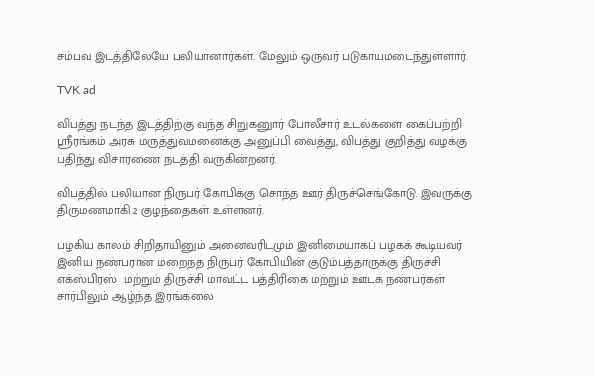சம்பவ இடத்திலேயே பலியானார்கள். மேலும் ஒருவர் படுகாயமடைந்துள்ளார்.

TVK ad

விபத்து நடந்த இடத்திற்கு வந்த சிறுகனுார் போலீசார் உடல்களை கைப்பற்றி ஸ்ரீரங்கம் அரசு மருத்துவமனைக்கு அனுப்பி வைத்து, விபத்து குறித்து வழக்கு பதிந்து விசாரணை நடத்தி வருகின்றனர்.

விபத்தில் பலியான நிருபர் கோபிக்கு சொந்த ஊர் திருச்செங்கோடு. இவருக்கு திருமணமாகி 2 குழந்தைகள் உள்ளனர்.

பழகிய காலம் சிறிதாயினும் அனைவரிடமும் இனிமையாகப் பழகக் கூடியவர் இனிய நண்பரான மறைந்த நிருபர் கோபியின் குடும்பத்தாருக்கு திருச்சி எக்ஸ்பிரஸ்  மற்றும் திருச்சி மாவட்ட பத்திரிகை மற்றும் ஊடக நண்பர்கள் சார்பிலும் ஆழ்ந்த இரங்கலை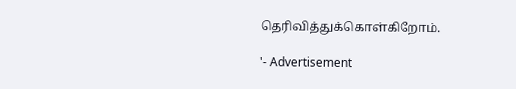தெரிவித்துக்கொள்கிறோம்.

'- Advertisement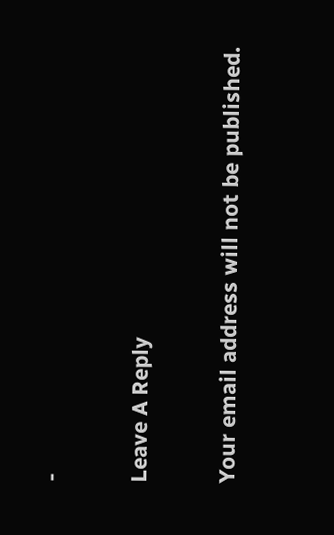-

Leave A Reply

Your email address will not be published.